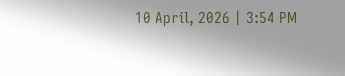10 April, 2026 | 3:54 PM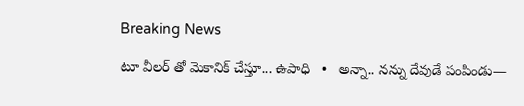Breaking News

టూ వీలర్ తో మెకానిక్ చేస్తూ... ఉపాధి   •   అన్నా.. నన్ను దేవుడే పంపిండు—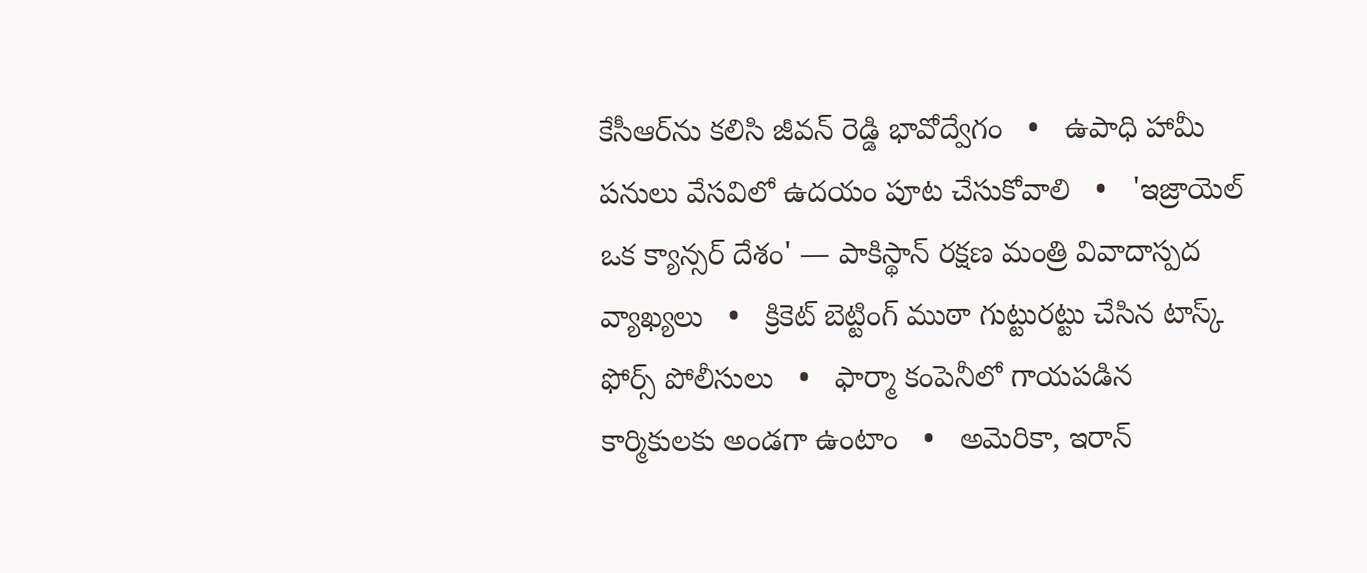కేసీఆర్‌ను కలిసి జీవన్ రెడ్డి భావోద్వేగం   •   ఉపాధి హామీ పనులు వేసవిలో ఉదయం పూట చేసుకోవాలి   •   'ఇజ్రాయెల్ ఒక క్యాన్సర్ దేశం' — పాకిస్థాన్ రక్షణ మంత్రి వివాదాస్పద వ్యాఖ్యలు   •   క్రికెట్ బెట్టింగ్ ముఠా గుట్టురట్టు చేసిన టాస్క్ ఫోర్స్ పోలీసులు   •   ఫార్మా కంపెనీలో గాయపడిన కార్మికులకు అండగా ఉంటాం   •   అమెరికా, ఇరాన్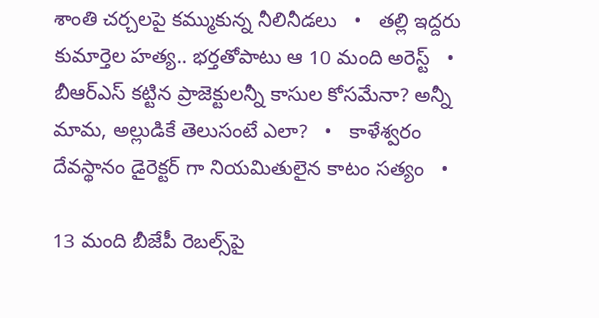శాంతి చర్చలపై కమ్ముకున్న నీలినీడలు   •   తల్లి ఇద్దరు కుమార్తెల హత్య.. భర్తతోపాటు ఆ 10 మంది అరెస్ట్   •   బీఆర్ఎస్ కట్టిన ప్రాజెక్టులన్నీ కాసుల కోసమేనా? అన్నీ మామ, అల్లుడికే తెలుసంటే ఎలా?   •   కాళేశ్వరం దేవస్థానం డైరెక్టర్ గా నియమితులైన కాటం సత్యం   •

13 మంది బీజేపీ రెబల్స్‌పై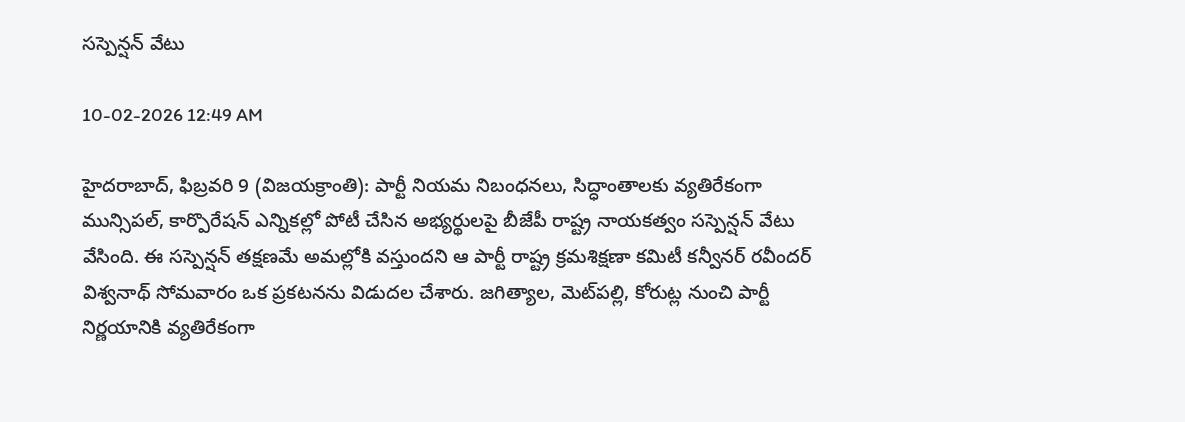సస్పెన్షన్ వేటు

10-02-2026 12:49 AM

హైదరాబాద్, ఫిబ్రవరి 9 (విజయక్రాంతి): పార్టీ నియమ నిబంధనలు, సిద్ధాంతాలకు వ్యతిరేకంగా మున్సిపల్, కార్పొరేషన్ ఎన్నికల్లో పోటీ చేసిన అభ్యర్థులపై బీజేపీ రాష్ట్ర నాయకత్వం సస్పెన్షన్ వేటు వేసింది. ఈ సస్పెన్షన్ తక్షణమే అమల్లోకి వస్తుందని ఆ పార్టీ రాష్ట్ర క్రమశిక్షణా కమిటీ కన్వీనర్ రవీందర్ విశ్వనాథ్ సోమవారం ఒక ప్రకటనను విడుదల చేశారు. జగిత్యాల, మెట్‌పల్లి, కోరుట్ల నుంచి పార్టీ నిర్ణయానికి వ్యతిరేకంగా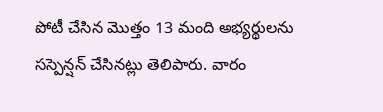పోటీ చేసిన మొత్తం 13 మంది అభ్యర్థులను సస్పెన్షన్ చేసినట్లు తెలిపారు. వారం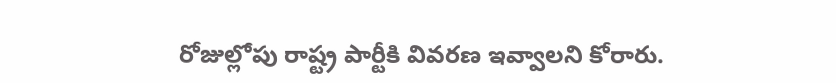రోజుల్లోపు రాష్ట్ర పార్టీకి వివరణ ఇవ్వాలని కోరారు.